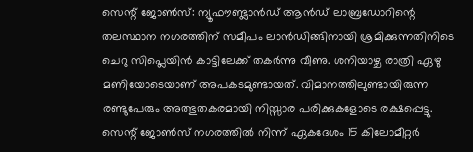സെന്റ് ജോൺസ്: ന്യൂഫൗണ്ട്ലാൻഡ് ആൻഡ് ലാബ്രഡോറിന്റെ തലസ്ഥാന നഗരത്തിന് സമീപം ലാൻഡിങ്ങിനായി ശ്രമിക്കുന്നതിനിടെ ചെറു സിപ്ലെയിൻ കാട്ടിലേക്ക് തകർന്നു വീണു. ശനിയാഴ്ച രാത്രി ഏഴു മണിയോടെയാണ് അപകടമുണ്ടായത്. വിമാനത്തിലുണ്ടായിരുന്ന രണ്ടുപേരും അത്ഭുതകരമായി നിസ്സാര പരിക്കുകളോടെ രക്ഷപ്പെട്ടു.
സെന്റ് ജോൺസ് നഗരത്തിൽ നിന്ന് ഏകദേശം 15 കിലോമീറ്റർ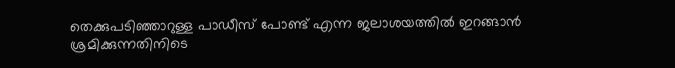തെക്കുപടിഞ്ഞാറുള്ള പാഡീസ് പോണ്ട് എന്ന ജലാശയത്തിൽ ഇറങ്ങാൻ ശ്രമിക്കുന്നതിനിടെ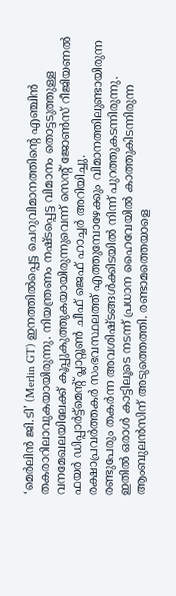‘മെർലിൻ ജി.ടി’ (Merlin GT) ഇനത്തിൽപ്പെട്ട ചെറുവിമാനത്തിന്റെ എഞ്ചിൻ തകരാറിലാവുകയായിരുന്നു. നിയന്ത്രണം നഷ്ടപ്പെട്ട വിമാനം തൊട്ടടുത്തുള്ള വനമേഖലയിലേക്ക് കൂപ്പുകുത്തുകയായിരുന്നുവെന്ന് സെന്റ് ജോൺസ് റീജിയണൽ ഫയർ ഡിപ്പാർട്ട്മെന്റ് പ്ലാറ്റൂൺ ചീഫ് ജെഫ് ഹാച്ചർ അറിയിച്ചു.
രക്ഷാപ്രവർത്തകർ സംഭവസ്ഥലത്ത് എത്തുമ്പോഴേക്കും വിമാനത്തിലുണ്ടായിരുന്ന രണ്ടുപേരും തകർന്ന അവശിഷ്ടങ്ങൾക്കിടയിൽ നിന്ന് പുറത്തുകടന്നിരുന്നു. ഇതിൽ ഒരാൾ കാട്ടിലൂടെ നടന്ന് പ്രധാന ഹൈവേയിൽ കാത്തുകിടന്നിരുന്ന ആംബുലൻസിന് അടുത്തെത്തി. രണ്ടാമത്തെയാളെ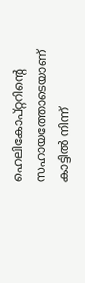ഹെലികോപ്റ്ററിന്റെ സഹായത്തോടെയാണ് കാട്ടിൽ നിന്ന്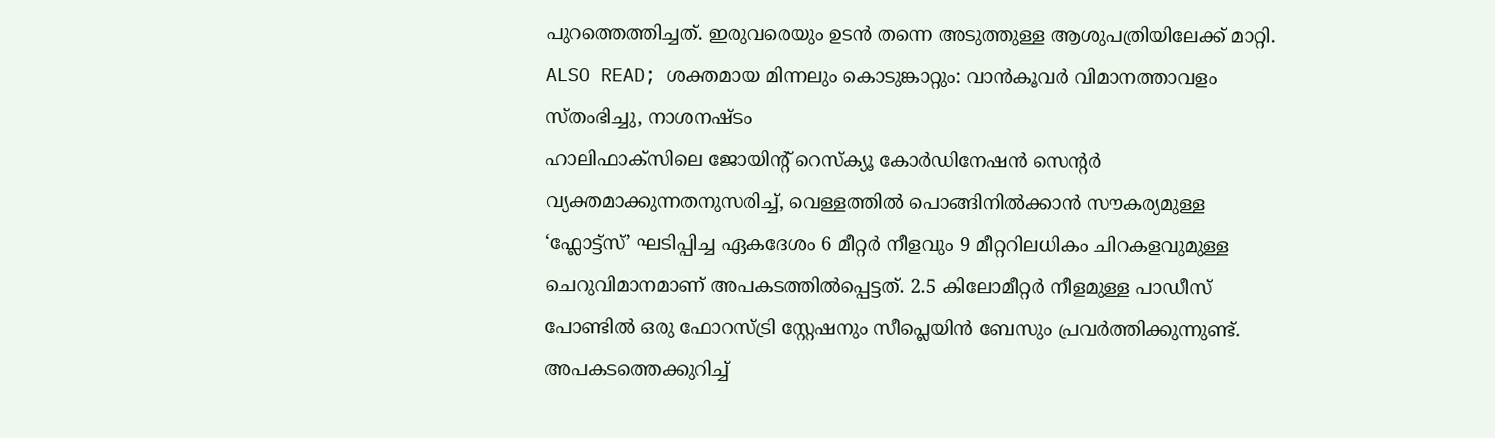പുറത്തെത്തിച്ചത്. ഇരുവരെയും ഉടൻ തന്നെ അടുത്തുള്ള ആശുപത്രിയിലേക്ക് മാറ്റി.
ALSO READ; ശക്തമായ മിന്നലും കൊടുങ്കാറ്റും: വാൻകൂവർ വിമാനത്താവളം സ്തംഭിച്ചു, നാശനഷ്ടം
ഹാലിഫാക്സിലെ ജോയിന്റ് റെസ്ക്യൂ കോർഡിനേഷൻ സെന്റർ വ്യക്തമാക്കുന്നതനുസരിച്ച്, വെള്ളത്തിൽ പൊങ്ങിനിൽക്കാൻ സൗകര്യമുള്ള ‘ഫ്ലോട്ട്സ്’ ഘടിപ്പിച്ച ഏകദേശം 6 മീറ്റർ നീളവും 9 മീറ്ററിലധികം ചിറകളവുമുള്ള ചെറുവിമാനമാണ് അപകടത്തിൽപ്പെട്ടത്. 2.5 കിലോമീറ്റർ നീളമുള്ള പാഡീസ് പോണ്ടിൽ ഒരു ഫോറസ്ട്രി സ്റ്റേഷനും സീപ്ലെയിൻ ബേസും പ്രവർത്തിക്കുന്നുണ്ട്. അപകടത്തെക്കുറിച്ച്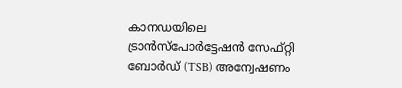കാനഡയിലെ ട്രാൻസ്പോർട്ടേഷൻ സേഫ്റ്റി ബോർഡ് (TSB) അന്വേഷണം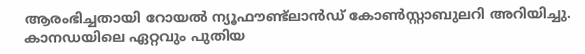ആരംഭിച്ചതായി റോയൽ ന്യൂഫൗണ്ട്ലാൻഡ് കോൺസ്റ്റാബുലറി അറിയിച്ചു.
കാനഡയിലെ ഏറ്റവും പുതിയ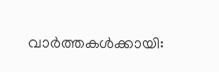വാർത്തകൾക്കായി: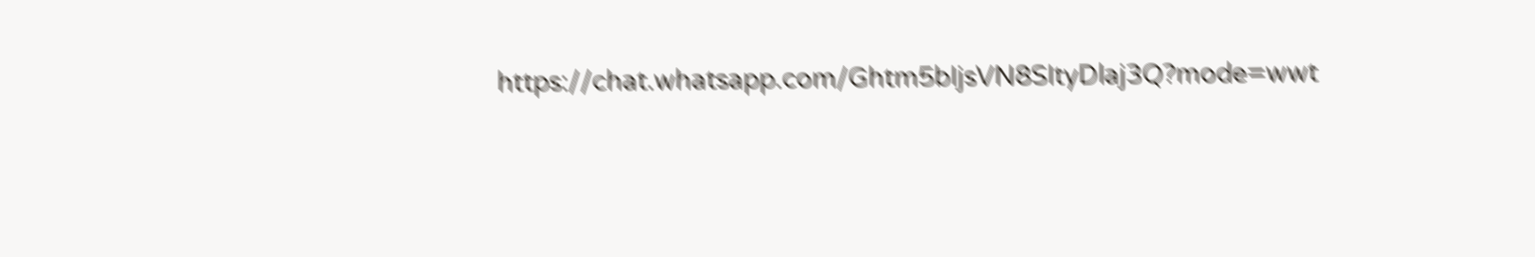https://chat.whatsapp.com/Ghtm5bIjsVN8SItyDlaj3Q?mode=wwt